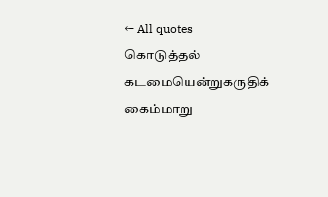← All quotes
கொடுத்தல் கடமையென்றுகருதிக் கைம்மாறு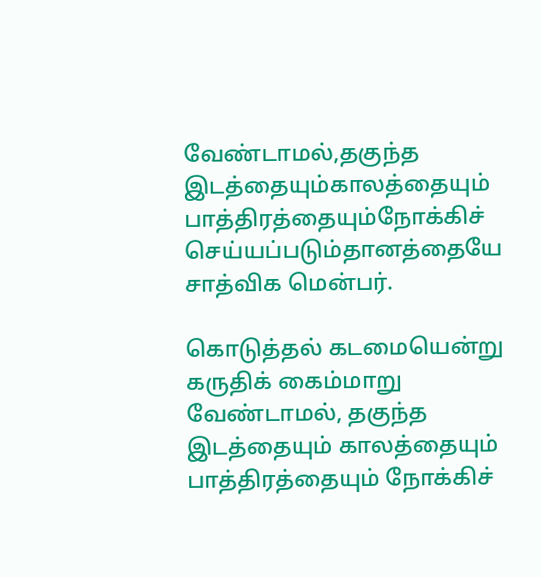வேண்டாமல்,தகுந்த இடத்தையும்காலத்தையும் பாத்திரத்தையும்நோக்கிச் செய்யப்படும்தானத்தையே சாத்விக மென்பர்.

கொடுத்தல் கடமையென்று கருதிக் கைம்மாறு வேண்டாமல், தகுந்த இடத்தையும் காலத்தையும் பாத்திரத்தையும் நோக்கிச்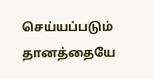செய்யப்படும் தானத்தையே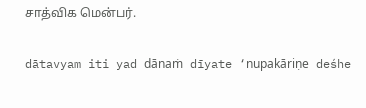சாத்விக மென்பர்.

dātavyam iti yad dānaṁ dīyate ‘nupakāriṇe deśhe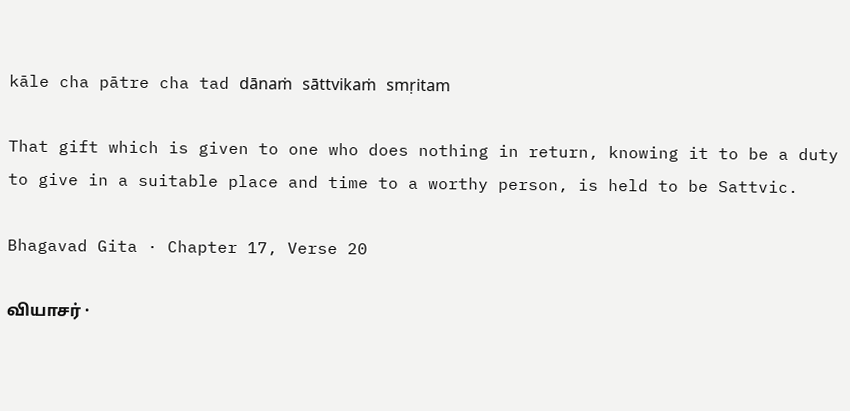kāle cha pātre cha tad dānaṁ sāttvikaṁ smṛitam

That gift which is given to one who does nothing in return, knowing it to be a duty to give in a suitable place and time to a worthy person, is held to be Sattvic.

Bhagavad Gita · Chapter 17, Verse 20

வியாசர் ·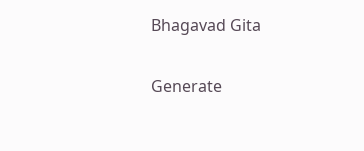Bhagavad Gita

Generate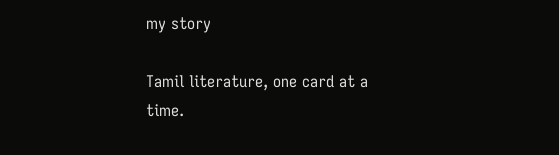my story

Tamil literature, one card at a time.